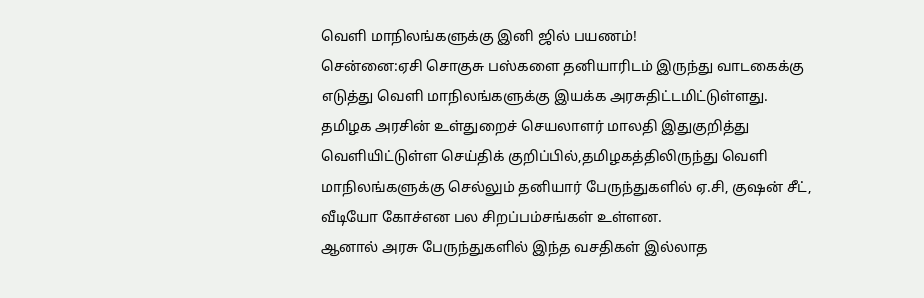வெளி மாநிலங்களுக்கு இனி ஜில் பயணம்!
சென்னை:ஏசி சொகுசு பஸ்களை தனியாரிடம் இருந்து வாடகைக்கு எடுத்து வெளி மாநிலங்களுக்கு இயக்க அரசுதிட்டமிட்டுள்ளது.
தமிழக அரசின் உள்துறைச் செயலாளர் மாலதி இதுகுறித்து வெளியிட்டுள்ள செய்திக் குறிப்பில்,தமிழகத்திலிருந்து வெளி மாநிலங்களுக்கு செல்லும் தனியார் பேருந்துகளில் ஏ.சி, குஷன் சீட், வீடியோ கோச்என பல சிறப்பம்சங்கள் உள்ளன.
ஆனால் அரசு பேருந்துகளில் இந்த வசதிகள் இல்லாத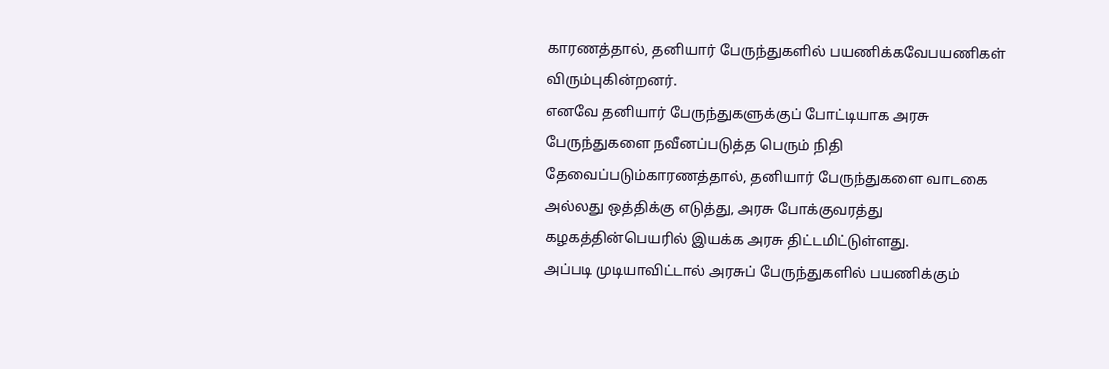காரணத்தால், தனியார் பேருந்துகளில் பயணிக்கவேபயணிகள் விரும்புகின்றனர்.
எனவே தனியார் பேருந்துகளுக்குப் போட்டியாக அரசு பேருந்துகளை நவீனப்படுத்த பெரும் நிதி தேவைப்படும்காரணத்தால், தனியார் பேருந்துகளை வாடகை அல்லது ஒத்திக்கு எடுத்து, அரசு போக்குவரத்து கழகத்தின்பெயரில் இயக்க அரசு திட்டமிட்டுள்ளது.
அப்படி முடியாவிட்டால் அரசுப் பேருந்துகளில் பயணிக்கும்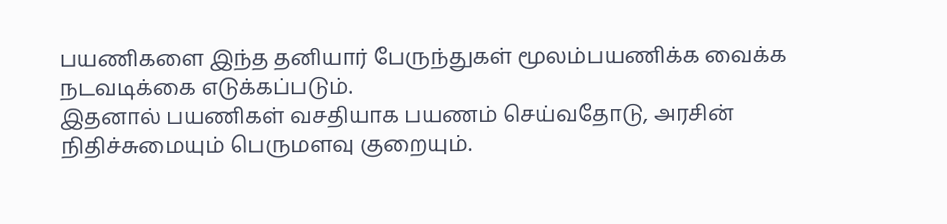பயணிகளை இந்த தனியார் பேருந்துகள் மூலம்பயணிக்க வைக்க நடவடிக்கை எடுக்கப்படும்.
இதனால் பயணிகள் வசதியாக பயணம் செய்வதோடு, அரசின் நிதிச்சுமையும் பெருமளவு குறையும்.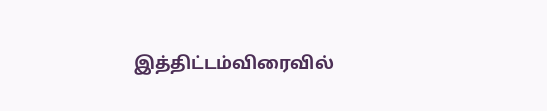இத்திட்டம்விரைவில்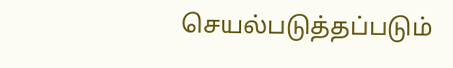செயல்படுத்தப்படும்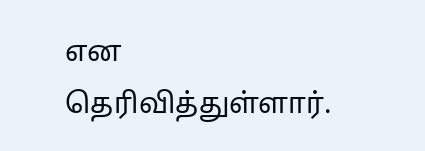என தெரிவித்துள்ளார்.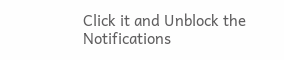Click it and Unblock the Notifications